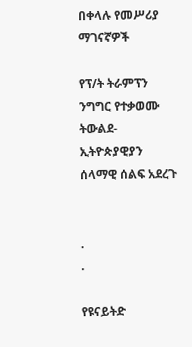በቀላሉ የመሥሪያ ማገናኛዎች

የፕ/ት ትራምፕን ንግግር የተቃወሙ ትውልደ-ኢትዮጵያዊያን ሰላማዊ ሰልፍ አደረጉ


.
.

የዩናይትድ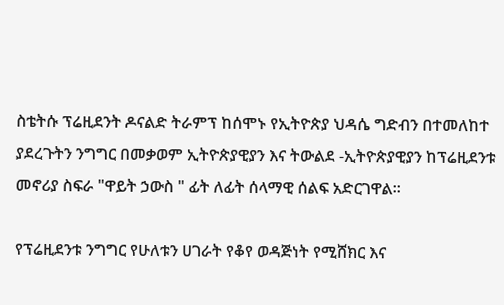ስቴትሱ ፕሬዚደንት ዶናልድ ትራምፕ ከሰሞኑ የኢትዮጵያ ህዳሴ ግድብን በተመለከተ ያደረጉትን ንግግር በመቃወም ኢትዮጵያዊያን እና ትውልደ -ኢትዮጵያዊያን ከፕሬዚደንቱ መኖሪያ ስፍራ "ዋይት ኃውስ " ፊት ለፊት ሰላማዊ ሰልፍ አድርገዋል።

የፕሬዚደንቱ ንግግር የሁለቱን ሀገራት የቆየ ወዳጅነት የሚሸክር እና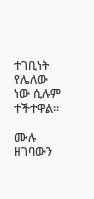ተገቢነት የሌለው ነው ሲሉም ተችተዋል።

ሙሉ ዘገባውን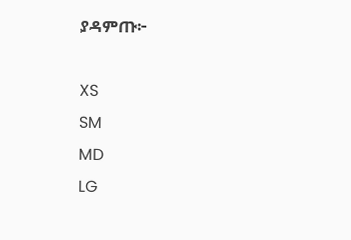ያዳምጡ፦

XS
SM
MD
LG